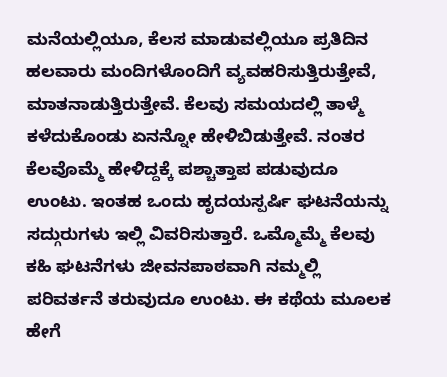ಮನೆಯಲ್ಲಿಯೂ, ಕೆಲಸ ಮಾಡುವಲ್ಲಿಯೂ ಪ್ರತಿದಿನ ಹಲವಾರು ಮಂದಿಗಳೊಂದಿಗೆ ವ್ಯವಹರಿಸುತ್ತಿರುತ್ತೇವೆ, ಮಾತನಾಡುತ್ತಿರುತ್ತೇವೆ. ಕೆಲವು ಸಮಯದಲ್ಲಿ ತಾಳ್ಮೆ ಕಳೆದುಕೊಂಡು ಏನನ್ನೋ ಹೇಳಿಬಿಡುತ್ತೇವೆ. ನಂತರ ಕೆಲವೊಮ್ಮೆ ಹೇಳಿದ್ದಕ್ಕೆ ಪಶ್ಚಾತ್ತಾಪ ಪಡುವುದೂ ಉಂಟು. ಇಂತಹ ಒಂದು ಹೃದಯಸ್ಪರ್ಷಿ ಘಟನೆಯನ್ನು ಸದ್ಗುರುಗಳು ಇಲ್ಲಿ ವಿವರಿಸುತ್ತಾರೆ. ಒಮ್ಮೊಮ್ಮೆ ಕೆಲವು ಕಹಿ ಘಟನೆಗಳು ಜೀವನಪಾಠವಾಗಿ ನಮ್ಮಲ್ಲಿ ಪರಿವರ್ತನೆ ತರುವುದೂ ಉಂಟು. ಈ ಕಥೆಯ ಮೂಲಕ ಹೇಗೆ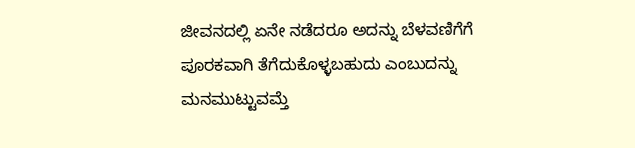ಜೀವನದಲ್ಲಿ ಏನೇ ನಡೆದರೂ ಅದನ್ನು ಬೆಳವಣಿಗೆಗೆ ಪೂರಕವಾಗಿ ತೆಗೆದುಕೊಳ್ಳಬಹುದು ಎಂಬುದನ್ನು ಮನಮುಟ್ಟುವಮ್ತೆ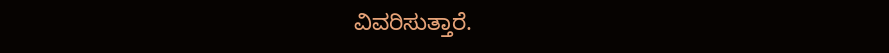ವಿವರಿಸುತ್ತಾರೆ.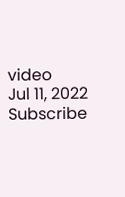video
Jul 11, 2022
Subscribe